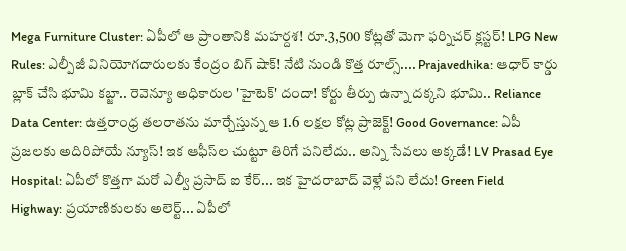Mega Furniture Cluster: ఏపీలో ఆ ప్రాంతానికి మహర్దశ! రూ.3,500 కోట్లతో మెగా ఫర్నిచర్ క్లస్టర్! LPG New Rules: ఎల్పీజీ వినియోగదారులకు కేంద్రం బిగ్ షాక్! నేటి నుండి కొత్త రూల్స్.... Prajavedhika: ఆధార్ కార్డు బ్లాక్ చేసి భూమి కబ్జా.. రెవెన్యూ అధికారుల 'హైటెక్' దందా! కోర్టు తీర్పు ఉన్నా దక్కని భూమి.. Reliance Data Center: ఉత్తరాంధ్ర తలరాతను మార్చేస్తున్న ఆ 1.6 లక్షల కోట్ల ప్రాజెక్ట్! Good Governance: ఏపీ ప్రజలకు అదిరిపోయే న్యూస్! ఇక ఆఫీస్‌ల చుట్టూ తిరిగే పనిలేదు.. అన్ని సేవలు అక్కడే! LV Prasad Eye Hospital: ఏపీలో కొత్తగా మరో ఎల్వీ ప్రసాద్ ఐ కేర్... ఇక హైదరాబాద్ వెళ్లే పని లేదు! Green Field Highway: ప్రయాణికులకు అలెర్ట్... ఏపీలో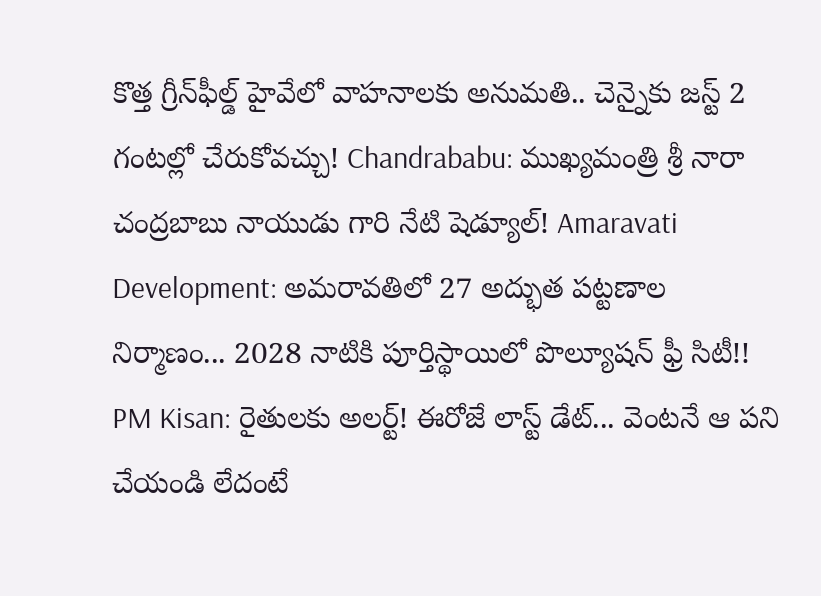కొత్త గ్రీన్‌ఫీల్డ్ హైవేలో వాహనాలకు అనుమతి.. చెన్నైకు జస్ట్ 2 గంటల్లో చేరుకోవచ్చు! Chandrababu: ముఖ్యమంత్రి శ్రీ నారా చంద్రబాబు నాయుడు గారి నేటి షెడ్యూల్! Amaravati Development: అమరావతిలో 27 అద్భుత పట్టణాల నిర్మాణం... 2028 నాటికి పూర్తిస్థాయిలో పొల్యూషన్ ఫ్రీ సిటీ!! PM Kisan: రైతులకు అలర్ట్! ఈరోజే లాస్ట్ డేట్... వెంటనే ఆ పని చేయండి లేదంటే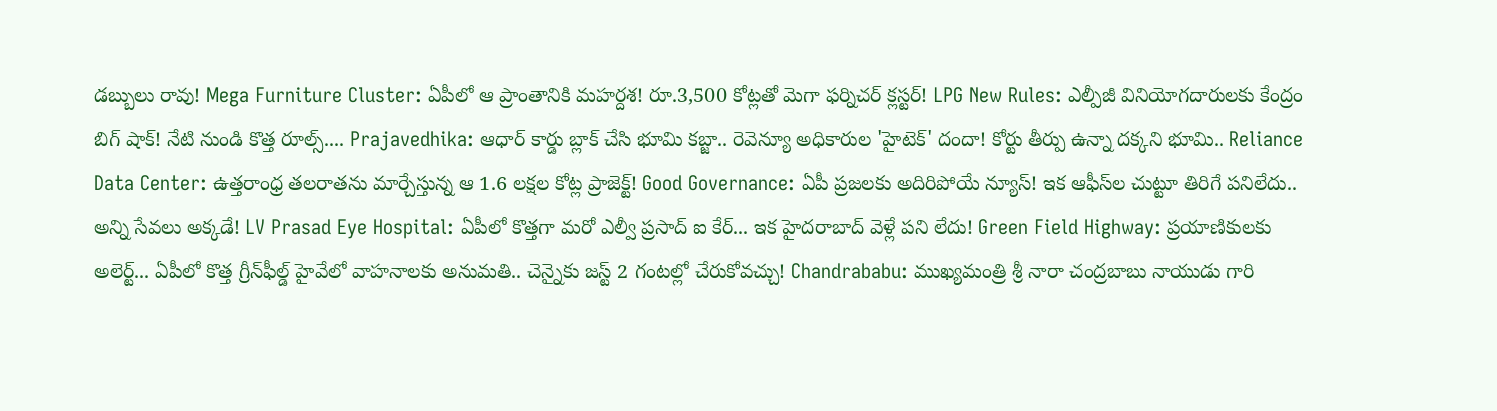డబ్బులు రావు! Mega Furniture Cluster: ఏపీలో ఆ ప్రాంతానికి మహర్దశ! రూ.3,500 కోట్లతో మెగా ఫర్నిచర్ క్లస్టర్! LPG New Rules: ఎల్పీజీ వినియోగదారులకు కేంద్రం బిగ్ షాక్! నేటి నుండి కొత్త రూల్స్.... Prajavedhika: ఆధార్ కార్డు బ్లాక్ చేసి భూమి కబ్జా.. రెవెన్యూ అధికారుల 'హైటెక్' దందా! కోర్టు తీర్పు ఉన్నా దక్కని భూమి.. Reliance Data Center: ఉత్తరాంధ్ర తలరాతను మార్చేస్తున్న ఆ 1.6 లక్షల కోట్ల ప్రాజెక్ట్! Good Governance: ఏపీ ప్రజలకు అదిరిపోయే న్యూస్! ఇక ఆఫీస్‌ల చుట్టూ తిరిగే పనిలేదు.. అన్ని సేవలు అక్కడే! LV Prasad Eye Hospital: ఏపీలో కొత్తగా మరో ఎల్వీ ప్రసాద్ ఐ కేర్... ఇక హైదరాబాద్ వెళ్లే పని లేదు! Green Field Highway: ప్రయాణికులకు అలెర్ట్... ఏపీలో కొత్త గ్రీన్‌ఫీల్డ్ హైవేలో వాహనాలకు అనుమతి.. చెన్నైకు జస్ట్ 2 గంటల్లో చేరుకోవచ్చు! Chandrababu: ముఖ్యమంత్రి శ్రీ నారా చంద్రబాబు నాయుడు గారి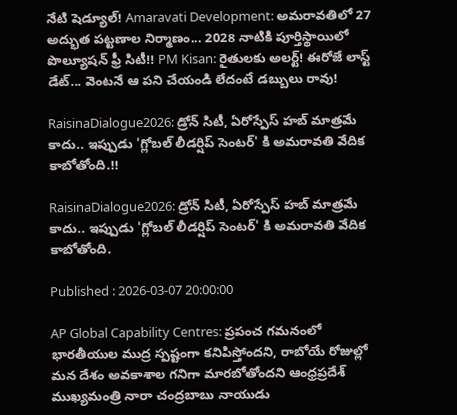నేటి షెడ్యూల్! Amaravati Development: అమరావతిలో 27 అద్భుత పట్టణాల నిర్మాణం... 2028 నాటికి పూర్తిస్థాయిలో పొల్యూషన్ ఫ్రీ సిటీ!! PM Kisan: రైతులకు అలర్ట్! ఈరోజే లాస్ట్ డేట్... వెంటనే ఆ పని చేయండి లేదంటే డబ్బులు రావు!

RaisinaDialogue2026: డ్రోన్ సిటీ, ఏరోస్పేస్ హబ్ మాత్రమే కాదు.. ఇప్పుడు 'గ్లోబల్ లీడర్షిప్ సెంటర్' కి అమరావతి వేదిక కాబోతోంది.!!

RaisinaDialogue2026: డ్రోన్ సిటీ, ఏరోస్పేస్ హబ్ మాత్రమే కాదు.. ఇప్పుడు 'గ్లోబల్ లీడర్షిప్ సెంటర్' కి అమరావతి వేదిక కాబోతోంది.

Published : 2026-03-07 20:00:00

AP Global Capability Centres: ప్రపంచ గమనంలో భారతీయుల ముద్ర స్పష్టంగా కనిపిస్తోందని, రాబోయే రోజుల్లో మన దేశం అవకాశాల గనిగా మారబోతోందని ఆంధ్రప్రదేశ్ ముఖ్యమంత్రి నారా చంద్రబాబు నాయుడు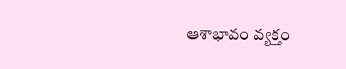ఆశాభావం వ్యక్తం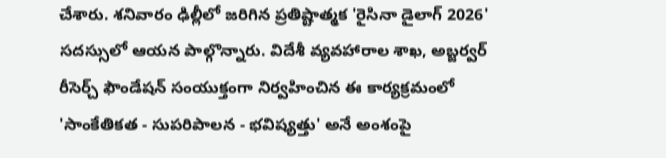చేశారు. శనివారం ఢిల్లీలో జరిగిన ప్రతిష్టాత్మక 'రైసినా డైలాగ్ 2026' సదస్సులో ఆయన పాల్గొన్నారు. విదేశీ వ్యవహారాల శాఖ, అబ్జర్వర్ రీసెర్చ్ ఫౌండేషన్ సంయుక్తంగా నిర్వహించిన ఈ కార్యక్రమంలో 'సాంకేతికత - సుపరిపాలన - భవిష్యత్తు' అనే అంశంపై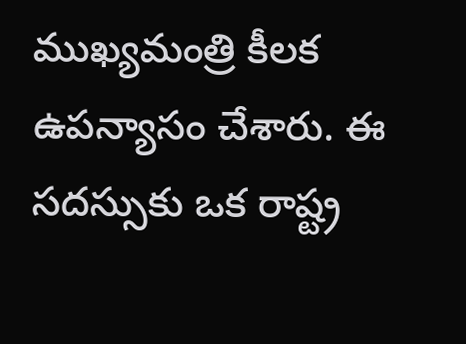ముఖ్యమంత్రి కీలక ఉపన్యాసం చేశారు. ఈ సదస్సుకు ఒక రాష్ట్ర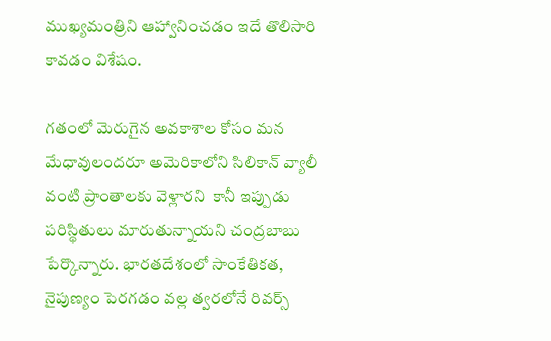ముఖ్యమంత్రిని ఆహ్వానించడం ఇదే తొలిసారి కావడం విశేషం.

గతంలో మెరుగైన అవకాశాల కోసం మన మేధావులందరూ అమెరికాలోని సిలికాన్ వ్యాలీ వంటి ప్రాంతాలకు వెళ్లారని  కానీ ఇప్పుడు పరిస్థితులు మారుతున్నాయని చంద్రబాబు పేర్కొన్నారు. భారతదేశంలో సాంకేతికత, నైపుణ్యం పెరగడం వల్ల త్వరలోనే రివర్స్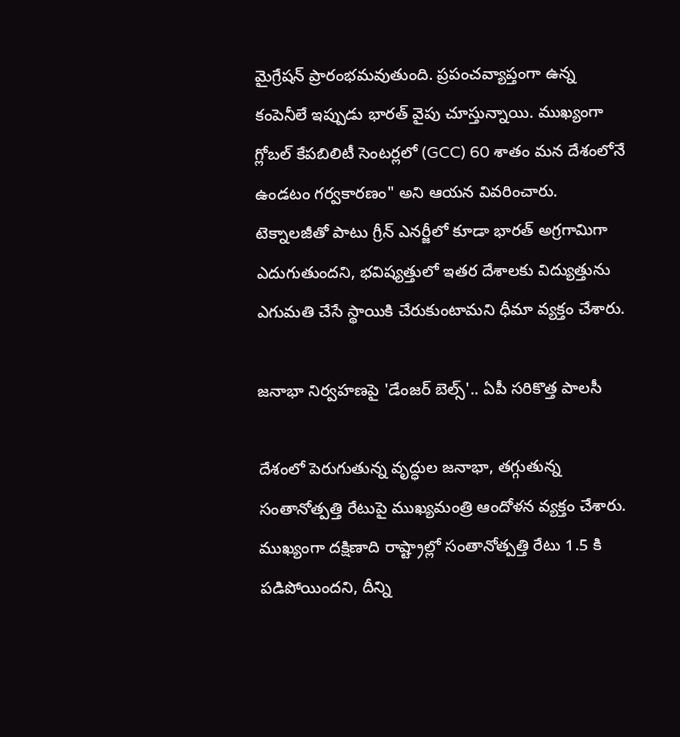మైగ్రేషన్ ప్రారంభమవుతుంది. ప్రపంచవ్యాప్తంగా ఉన్న కంపెనీలే ఇప్పుడు భారత్ వైపు చూస్తున్నాయి. ముఖ్యంగా గ్లోబల్ కేపబిలిటీ సెంటర్లలో (GCC) 60 శాతం మన దేశంలోనే ఉండటం గర్వకారణం" అని ఆయన వివరించారు. టెక్నాలజీతో పాటు గ్రీన్ ఎనర్జీలో కూడా భారత్ అగ్రగామిగా ఎదుగుతుందని, భవిష్యత్తులో ఇతర దేశాలకు విద్యుత్తును ఎగుమతి చేసే స్థాయికి చేరుకుంటామని ధీమా వ్యక్తం చేశారు.

జనాభా నిర్వహణపై 'డేంజర్ బెల్స్'.. ఏపీ సరికొత్త పాలసీ

దేశంలో పెరుగుతున్న వృద్ధుల జనాభా, తగ్గుతున్న సంతానోత్పత్తి రేటుపై ముఖ్యమంత్రి ఆందోళన వ్యక్తం చేశారు. ముఖ్యంగా దక్షిణాది రాష్ట్రాల్లో సంతానోత్పత్తి రేటు 1.5 కి పడిపోయిందని, దీన్ని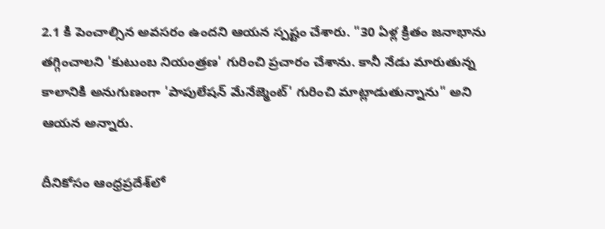2.1 కి పెంచాల్సిన అవసరం ఉందని ఆయన స్పష్టం చేశారు. "30 ఏళ్ల క్రితం జనాభాను తగ్గించాలని 'కుటుంబ నియంత్రణ' గురించి ప్రచారం చేశాను. కానీ నేడు మారుతున్న కాలానికి అనుగుణంగా 'పాపులేషన్ మేనేజ్మెంట్' గురించి మాట్లాడుతున్నాను" అని ఆయన అన్నారు.

దీనికోసం ఆంధ్రప్రదేశ్‌లో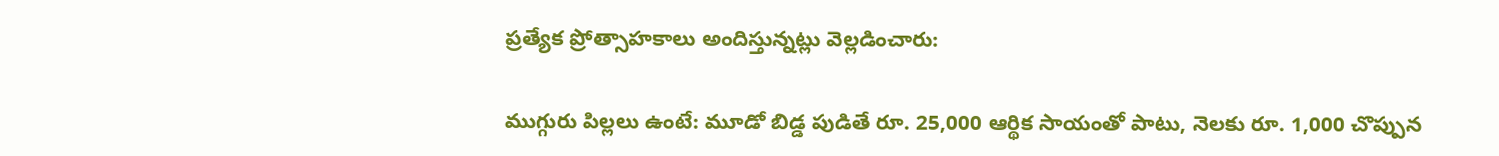ప్రత్యేక ప్రోత్సాహకాలు అందిస్తున్నట్లు వెల్లడించారు:

ముగ్గురు పిల్లలు ఉంటే: మూడో బిడ్డ పుడితే రూ. 25,000 ఆర్థిక సాయంతో పాటు, నెలకు రూ. 1,000 చొప్పున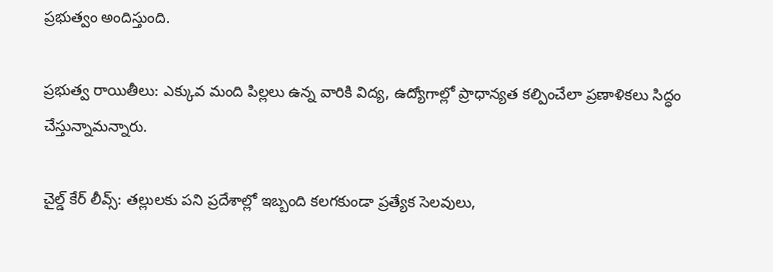ప్రభుత్వం అందిస్తుంది.

ప్రభుత్వ రాయితీలు: ఎక్కువ మంది పిల్లలు ఉన్న వారికి విద్య, ఉద్యోగాల్లో ప్రాధాన్యత కల్పించేలా ప్రణాళికలు సిద్ధం చేస్తున్నామన్నారు.

చైల్డ్ కేర్ లీవ్స్: తల్లులకు పని ప్రదేశాల్లో ఇబ్బంది కలగకుండా ప్రత్యేక సెలవులు,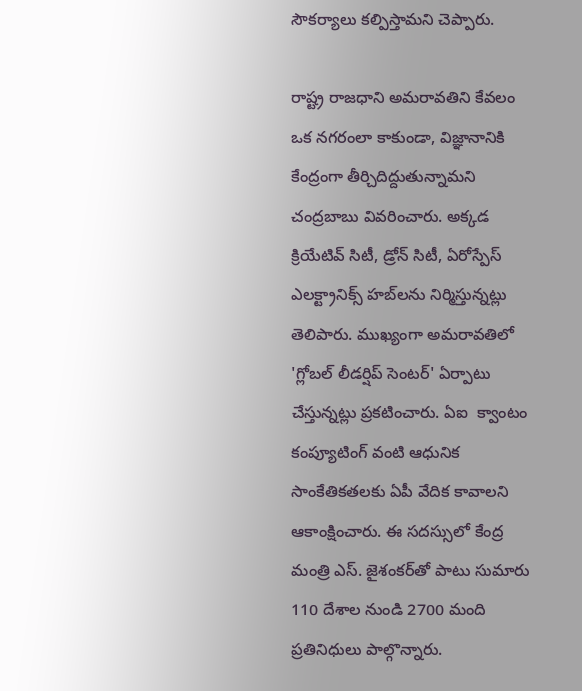సౌకర్యాలు కల్పిస్తామని చెప్పారు.

రాష్ట్ర రాజధాని అమరావతిని కేవలం ఒక నగరంలా కాకుండా, విజ్ఞానానికి కేంద్రంగా తీర్చిదిద్దుతున్నామని చంద్రబాబు వివరించారు. అక్కడ క్రియేటివ్ సిటీ, డ్రోన్ సిటీ, ఏరోస్పేస్  ఎలక్ట్రానిక్స్ హబ్‌లను నిర్మిస్తున్నట్లు తెలిపారు. ముఖ్యంగా అమరావతిలో 'గ్లోబల్ లీడర్షిప్ సెంటర్' ఏర్పాటు చేస్తున్నట్లు ప్రకటించారు. ఏఐ  క్వాంటం కంప్యూటింగ్ వంటి ఆధునిక సాంకేతికతలకు ఏపీ వేదిక కావాలని ఆకాంక్షించారు. ఈ సదస్సులో కేంద్ర మంత్రి ఎస్. జైశంకర్‌తో పాటు సుమారు 110 దేశాల నుండి 2700 మంది ప్రతినిధులు పాల్గొన్నారు.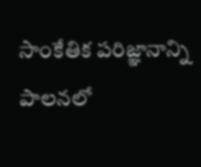సాంకేతిక పరిజ్ఞానాన్ని పాలనలో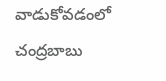వాడుకోవడంలో చంద్రబాబు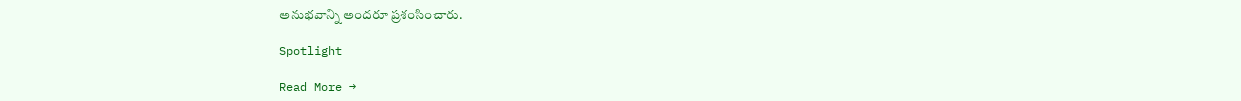అనుభవాన్ని అందరూ ప్రశంసించారు.

Spotlight

Read More →